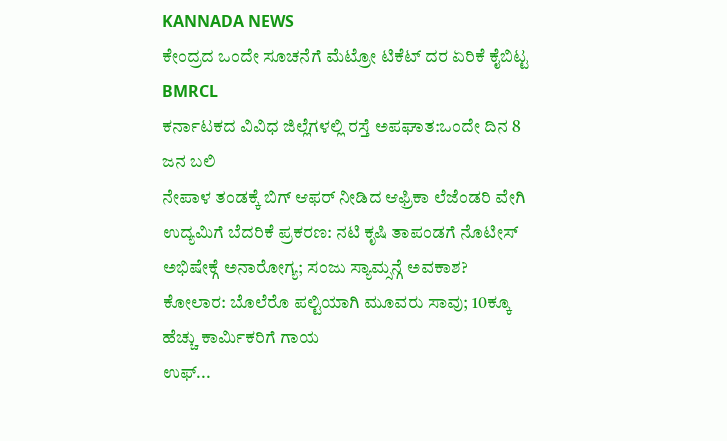KANNADA NEWS
ಕೇಂದ್ರದ ಒಂದೇ ಸೂಚನೆಗೆ ಮೆಟ್ರೋ ಟಿಕೆಟ್ ದರ ಏರಿಕೆ ಕೈಬಿಟ್ಟ BMRCL
ಕರ್ನಾಟಕದ ವಿವಿಧ ಜಿಲ್ಲೆಗಳಲ್ಲಿ ರಸ್ತೆ ಅಪಘಾತ:ಒಂದೇ ದಿನ 8 ಜನ ಬಲಿ
ನೇಪಾಳ ತಂಡಕ್ಕೆ ಬಿಗ್ ಆಫರ್ ನೀಡಿದ ಆಫ್ರಿಕಾ ಲೆಜೆಂಡರಿ ವೇಗಿ
ಉದ್ಯಮಿಗೆ ಬೆದರಿಕೆ ಪ್ರಕರಣ: ನಟಿ ಕೃಷಿ ತಾಪಂಡಗೆ ನೊಟೀಸ್
ಅಭಿಷೇಕ್ಗೆ ಅನಾರೋಗ್ಯ; ಸಂಜು ಸ್ಯಾಮ್ಸನ್ಗೆ ಅವಕಾಶ?
ಕೋಲಾರ: ಬೊಲೆರೊ ಪಲ್ಟಿಯಾಗಿ ಮೂವರು ಸಾವು; 10ಕ್ಕೂ ಹೆಚ್ಚು ಕಾರ್ಮಿಕರಿಗೆ ಗಾಯ
ಉಫ್...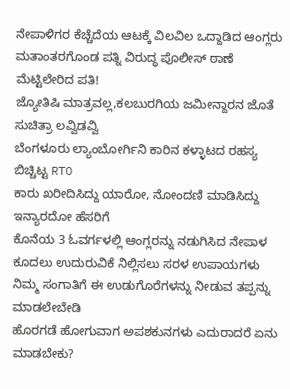ನೇಪಾಳಿಗರ ಕೆಚ್ಚೆದೆಯ ಆಟಕ್ಕೆ ವಿಲವಿಲ ಒದ್ದಾಡಿದ ಆಂಗ್ಲರು
ಮತಾಂತರಗೊಂಡ ಪತ್ನಿ ವಿರುದ್ಧ ಪೊಲೀಸ್ ಠಾಣೆ ಮೆಟ್ಟಿಲೇರಿದ ಪತಿ!
ಜ್ಯೋತಿಷಿ ಮಾತ್ರವಲ್ಲ,ಕಲಬುರಗಿಯ ಜಮೀನ್ದಾರನ ಜೊತೆ ಸುಚಿತ್ರಾ ಲವ್ವಿಡವ್ವಿ
ಬೆಂಗಳೂರು ಲ್ಯಾಂಬೋರ್ಗಿನಿ ಕಾರಿನ ಕಳ್ಳಾಟದ ರಹಸ್ಯ ಬಿಚ್ಚಿಟ್ಟ RTO
ಕಾರು ಖರೀದಿಸಿದ್ದು ಯಾರೋ, ನೋಂದಣಿ ಮಾಡಿಸಿದ್ದು ಇನ್ಯಾರದೋ ಹೆಸರಿಗೆ
ಕೊನೆಯ 3 ಓವರ್ಗಳಲ್ಲಿ ಆಂಗ್ಲರನ್ನು ನಡುಗಿಸಿದ ನೇಪಾಳ
ಕೂದಲು ಉದುರುವಿಕೆ ನಿಲ್ಲಿಸಲು ಸರಳ ಉಪಾಯಗಳು
ನಿಮ್ಮ ಸಂಗಾತಿಗೆ ಈ ಉಡುಗೊರೆಗಳನ್ನು ನೀಡುವ ತಪ್ಪನ್ನು ಮಾಡಲೇಬೇಡಿ
ಹೊರಗಡೆ ಹೋಗುವಾಗ ಅಪಶಕುನಗಳು ಎದುರಾದರೆ ಏನು ಮಾಡಬೇಕು?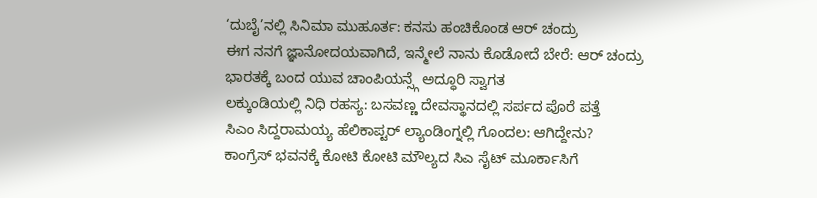‘ದುಬೈ’ನಲ್ಲಿ ಸಿನಿಮಾ ಮುಹೂರ್ತ: ಕನಸು ಹಂಚಿಕೊಂಡ ಆರ್ ಚಂದ್ರು
ಈಗ ನನಗೆ ಜ್ಞಾನೋದಯವಾಗಿದೆ, ಇನ್ಮೇಲೆ ನಾನು ಕೊಡೋದೆ ಬೇರೆ: ಆರ್ ಚಂದ್ರು
ಭಾರತಕ್ಕೆ ಬಂದ ಯುವ ಚಾಂಪಿಯನ್ಸ್ಗೆ ಅದ್ಧೂರಿ ಸ್ವಾಗತ
ಲಕ್ಕುಂಡಿಯಲ್ಲಿ ನಿಧಿ ರಹಸ್ಯ: ಬಸವಣ್ಣ ದೇವಸ್ಥಾನದಲ್ಲಿ ಸರ್ಪದ ಪೊರೆ ಪತ್ತೆ
ಸಿಎಂ ಸಿದ್ದರಾಮಯ್ಯ ಹೆಲಿಕಾಪ್ಟರ್ ಲ್ಯಾಂಡಿಂಗ್ನಲ್ಲಿ ಗೊಂದಲ: ಆಗಿದ್ದೇನು?
ಕಾಂಗ್ರೆಸ್ ಭವನಕ್ಕೆ ಕೋಟಿ ಕೋಟಿ ಮೌಲ್ಯದ ಸಿಎ ಸೈಟ್ ಮೂರ್ಕಾಸಿಗೆ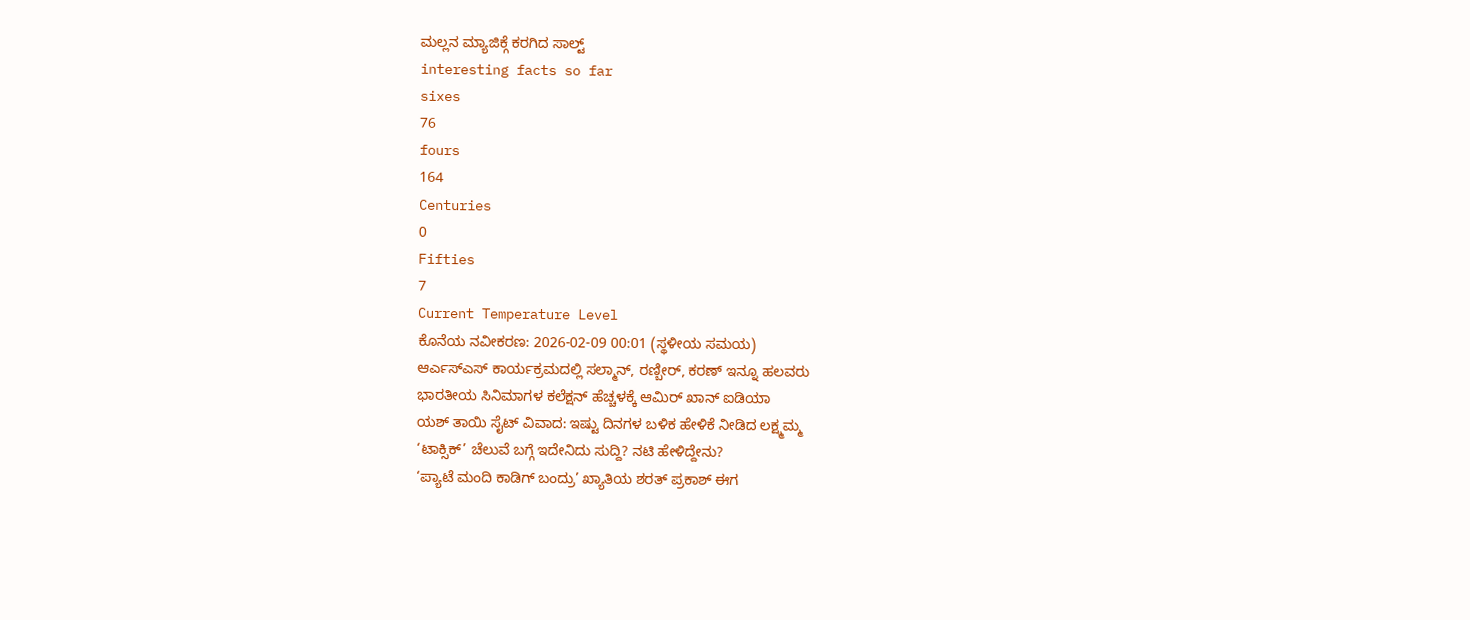ಮಲ್ಲನ ಮ್ಯಾಜಿಕ್ಗೆ ಕರಗಿದ ಸಾಲ್ಟ್
interesting facts so far
sixes
76
fours
164
Centuries
0
Fifties
7
Current Temperature Level
ಕೊನೆಯ ನವೀಕರಣ: 2026-02-09 00:01 (ಸ್ಥಳೀಯ ಸಮಯ)
ಆರ್ಎಸ್ಎಸ್ ಕಾರ್ಯಕ್ರಮದಲ್ಲಿ ಸಲ್ಮಾನ್, ರಣ್ಬೀರ್, ಕರಣ್ ಇನ್ನೂ ಹಲವರು
ಭಾರತೀಯ ಸಿನಿಮಾಗಳ ಕಲೆಕ್ಷನ್ ಹೆಚ್ಚಳಕ್ಕೆ ಆಮಿರ್ ಖಾನ್ ಐಡಿಯಾ
ಯಶ್ ತಾಯಿ ಸೈಟ್ ವಿವಾದ: ಇಷ್ಟು ದಿನಗಳ ಬಳಿಕ ಹೇಳಿಕೆ ನೀಡಿದ ಲಕ್ಷ್ಮಮ್ಮ
‘ಟಾಕ್ಸಿಕ್’ ಚೆಲುವೆ ಬಗ್ಗೆ ಇದೇನಿದು ಸುದ್ದಿ? ನಟಿ ಹೇಳಿದ್ದೇನು?
‘ಪ್ಯಾಟೆ ಮಂದಿ ಕಾಡಿಗ್ ಬಂದ್ರು’ ಖ್ಯಾತಿಯ ಶರತ್ ಪ್ರಕಾಶ್ ಈಗ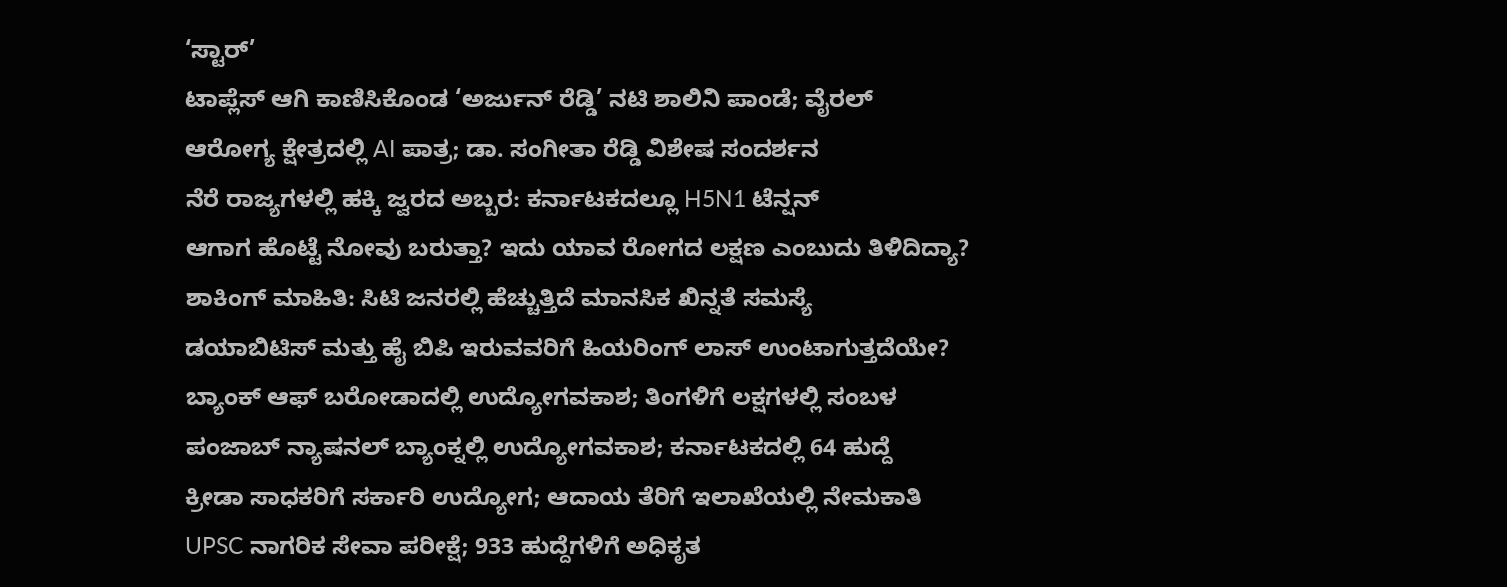‘ಸ್ಟಾರ್’
ಟಾಪ್ಲೆಸ್ ಆಗಿ ಕಾಣಿಸಿಕೊಂಡ ‘ಅರ್ಜುನ್ ರೆಡ್ಡಿ’ ನಟಿ ಶಾಲಿನಿ ಪಾಂಡೆ; ವೈರಲ್
ಆರೋಗ್ಯ ಕ್ಷೇತ್ರದಲ್ಲಿ AI ಪಾತ್ರ; ಡಾ. ಸಂಗೀತಾ ರೆಡ್ಡಿ ವಿಶೇಷ ಸಂದರ್ಶನ
ನೆರೆ ರಾಜ್ಯಗಳಲ್ಲಿ ಹಕ್ಕಿ ಜ್ವರದ ಅಬ್ಬರ: ಕರ್ನಾಟಕದಲ್ಲೂ H5N1 ಟೆನ್ಷನ್
ಆಗಾಗ ಹೊಟ್ಟೆ ನೋವು ಬರುತ್ತಾ? ಇದು ಯಾವ ರೋಗದ ಲಕ್ಷಣ ಎಂಬುದು ತಿಳಿದಿದ್ಯಾ?
ಶಾಕಿಂಗ್ ಮಾಹಿತಿ: ಸಿಟಿ ಜನರಲ್ಲಿ ಹೆಚ್ಚುತ್ತಿದೆ ಮಾನಸಿಕ ಖಿನ್ನತೆ ಸಮಸ್ಯೆ
ಡಯಾಬಿಟಿಸ್ ಮತ್ತು ಹೈ ಬಿಪಿ ಇರುವವರಿಗೆ ಹಿಯರಿಂಗ್ ಲಾಸ್ ಉಂಟಾಗುತ್ತದೆಯೇ?
ಬ್ಯಾಂಕ್ ಆಫ್ ಬರೋಡಾದಲ್ಲಿ ಉದ್ಯೋಗವಕಾಶ; ತಿಂಗಳಿಗೆ ಲಕ್ಷಗಳಲ್ಲಿ ಸಂಬಳ
ಪಂಜಾಬ್ ನ್ಯಾಷನಲ್ ಬ್ಯಾಂಕ್ನಲ್ಲಿ ಉದ್ಯೋಗವಕಾಶ; ಕರ್ನಾಟಕದಲ್ಲಿ 64 ಹುದ್ದೆ
ಕ್ರೀಡಾ ಸಾಧಕರಿಗೆ ಸರ್ಕಾರಿ ಉದ್ಯೋಗ; ಆದಾಯ ತೆರಿಗೆ ಇಲಾಖೆಯಲ್ಲಿ ನೇಮಕಾತಿ
UPSC ನಾಗರಿಕ ಸೇವಾ ಪರೀಕ್ಷೆ; 933 ಹುದ್ದೆಗಳಿಗೆ ಅಧಿಕೃತ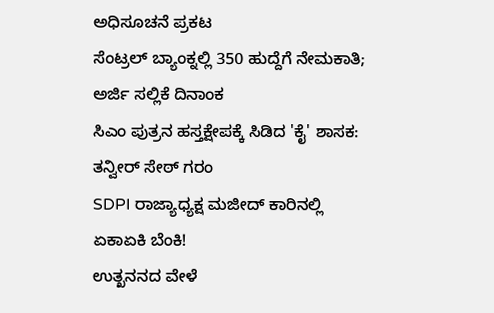ಅಧಿಸೂಚನೆ ಪ್ರಕಟ
ಸೆಂಟ್ರಲ್ ಬ್ಯಾಂಕ್ನಲ್ಲಿ 350 ಹುದ್ದೆಗೆ ನೇಮಕಾತಿ; ಅರ್ಜಿ ಸಲ್ಲಿಕೆ ದಿನಾಂಕ
ಸಿಎಂ ಪುತ್ರನ ಹಸ್ತಕ್ಷೇಪಕ್ಕೆ ಸಿಡಿದ 'ಕೈ' ಶಾಸಕ: ತನ್ವೀರ್ ಸೇಠ್ ಗರಂ
SDPI ರಾಜ್ಯಾಧ್ಯಕ್ಷ ಮಜೀದ್ ಕಾರಿನಲ್ಲಿ ಏಕಾಏಕಿ ಬೆಂಕಿ!
ಉತ್ಖನನದ ವೇಳೆ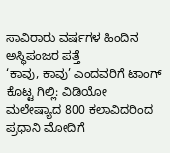ಸಾವಿರಾರು ವರ್ಷಗಳ ಹಿಂದಿನ ಅಸ್ಥಿಪಂಜರ ಪತ್ತೆ
‘ಕಾವು, ಕಾವು’ ಎಂದವರಿಗೆ ಟಾಂಗ್ ಕೊಟ್ಟ ಗಿಲ್ಲಿ: ವಿಡಿಯೋ
ಮಲೇಷ್ಯಾದ 800 ಕಲಾವಿದರಿಂದ ಪ್ರಧಾನಿ ಮೋದಿಗೆ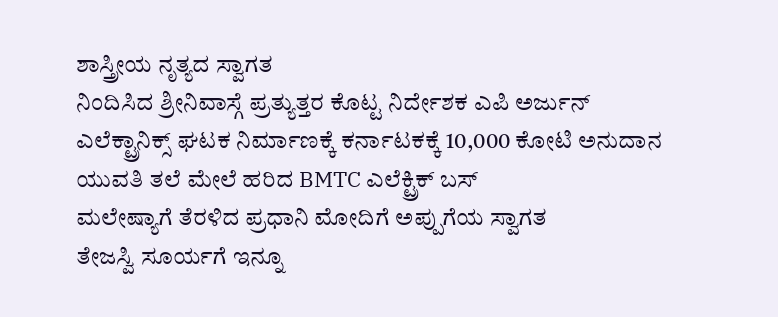ಶಾಸ್ತ್ರೀಯ ನೃತ್ಯದ ಸ್ವಾಗತ
ನಿಂದಿಸಿದ ಶ್ರೀನಿವಾಸ್ಗೆ ಪ್ರತ್ಯುತ್ತರ ಕೊಟ್ಟ ನಿರ್ದೇಶಕ ಎಪಿ ಅರ್ಜುನ್
ಎಲೆಕ್ಟ್ರಾನಿಕ್ಸ್ ಘಟಕ ನಿರ್ಮಾಣಕ್ಕೆ ಕರ್ನಾಟಕಕ್ಕೆ 10,000 ಕೋಟಿ ಅನುದಾನ
ಯುವತಿ ತಲೆ ಮೇಲೆ ಹರಿದ BMTC ಎಲೆಕ್ಟ್ರಿಕ್ ಬಸ್
ಮಲೇಷ್ಯಾಗೆ ತೆರಳಿದ ಪ್ರಧಾನಿ ಮೋದಿಗೆ ಅಪ್ಪುಗೆಯ ಸ್ವಾಗತ
ತೇಜಸ್ವಿ ಸೂರ್ಯಗೆ ಇನ್ನೂ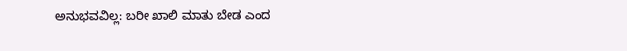ಅನುಭವವಿಲ್ಲ: ಬರೀ ಖಾಲಿ ಮಾತು ಬೇಡ ಎಂದ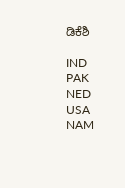ಡಿಕೆಶಿ

IND
PAK
NED
USA
NAM